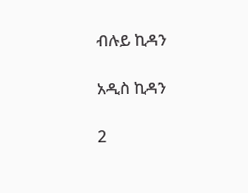ብሉይ ኪዳን

አዲስ ኪዳን

2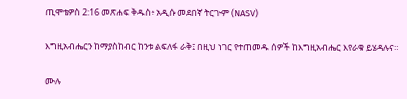ጢሞቴዎስ 2:16 መጽሐፍ ቅዱስ፥ አዲሱ መደበኛ ትርጒም (NASV)

እግዚአብሔርን ከማያስከብር ከንቱ ልፍለፋ ራቅ፤ በዚህ ነገር የተጠመዱ ሰዎች ከእግዚአብሔር እየራቁ ይሄዳሉና።

ሙሉ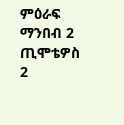ምዕራፍ ማንበብ 2 ጢሞቴዎስ 2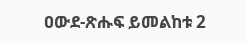ዐውደ-ጽሑፍ ይመልከቱ 2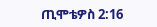ጢሞቴዎስ 2:16